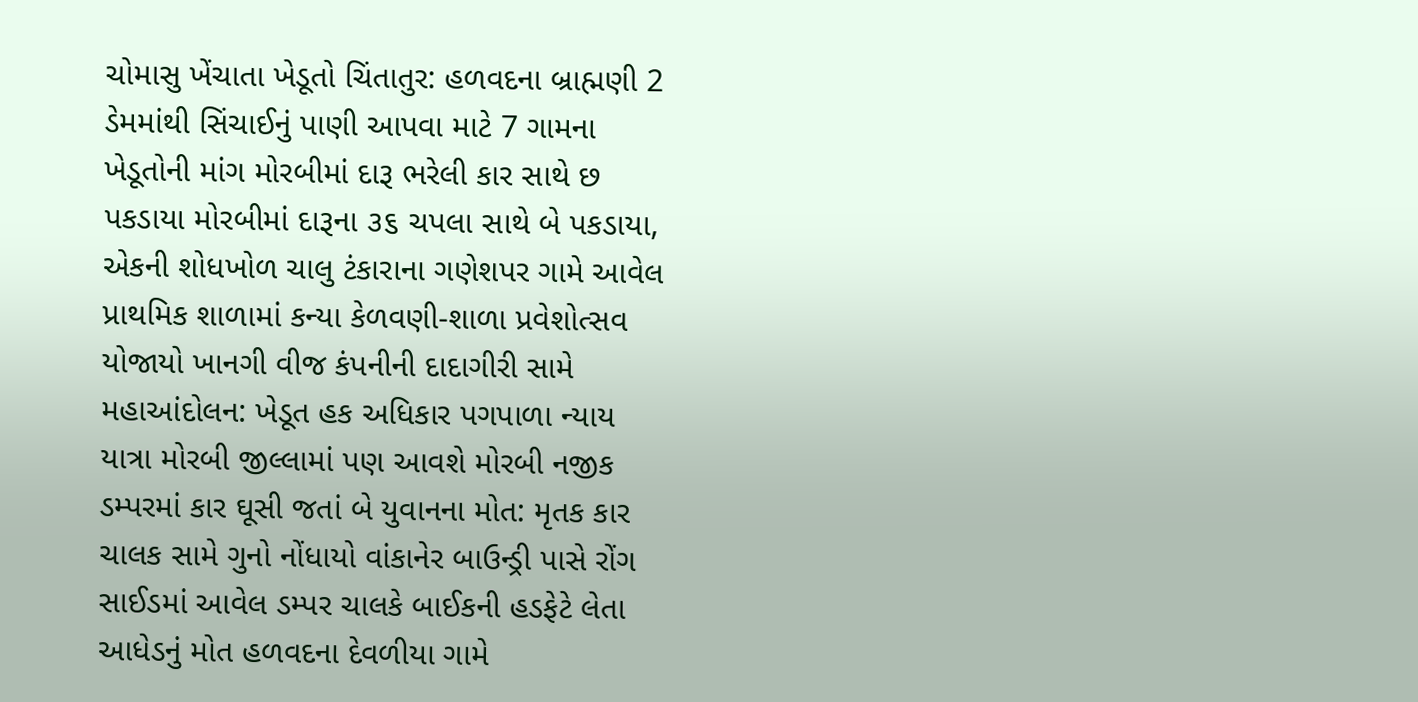ચોમાસુ ખેંચાતા ખેડૂતો ચિંતાતુર: હળવદના બ્રાહ્મણી 2 ડેમમાંથી સિંચાઈનું પાણી આપવા માટે 7 ગામના ખેડૂતોની માંગ મોરબીમાં દારૂ ભરેલી કાર સાથે છ પકડાયા મોરબીમાં દારૂના ૩૬ ચપલા સાથે બે પકડાયા, એકની શોધખોળ ચાલુ ટંકારાના ગણેશપર ગામે આવેલ પ્રાથમિક શાળામાં કન્યા કેળવણી-શાળા પ્રવેશોત્સવ યોજાયો ખાનગી વીજ કંપનીની દાદાગીરી સામે મહાઆંદોલન: ખેડૂત હક અધિકાર પગપાળા ન્યાય યાત્રા મોરબી જીલ્લામાં પણ આવશે મોરબી નજીક ડમ્પરમાં કાર ઘૂસી જતાં બે યુવાનના મોત: મૃતક કાર ચાલક સામે ગુનો નોંધાયો વાંકાનેર બાઉન્ડ્રી પાસે રોંગ સાઈડમાં આવેલ ડમ્પર ચાલકે બાઈકની હડફેટે લેતા આધેડનું મોત હળવદના દેવળીયા ગામે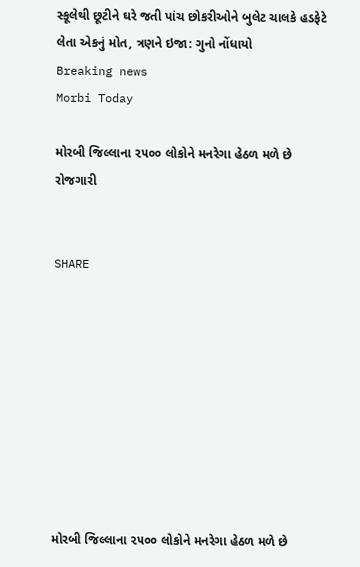સ્કૂલેથી છૂટીને ઘરે જતી પાંચ છોકરીઓને બુલેટ ચાલકે હડફેટે લેતા એકનું મોત, ત્રણને ઇજા: ગુનો નોંધાયો
Breaking news
Morbi Today

મોરબી જિલ્લાના ૨૫૦૦ લોકોને મનરેગા હેઠળ મળે છે રોજગારી


SHARE









મોરબી જિલ્લાના ૨૫૦૦ લોકોને મનરેગા હેઠળ મળે છે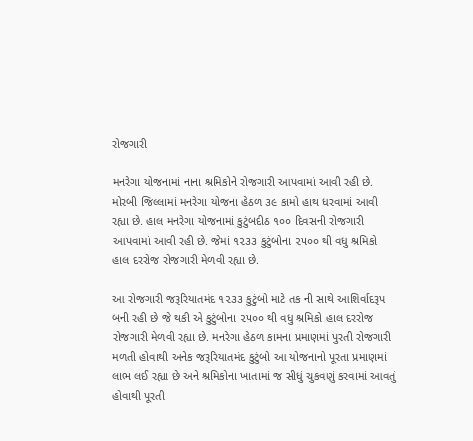રોજગારી

મનરેગા યોજનામાં નાના શ્રમિકોને રોજગારી આપવામાં આવી રહી છે. મોરબી જિલ્લામાં મનરેગા યોજના હેઠળ ૩૯ કામો હાથ ધરવામાં આવી રહ્યા છે. હાલ મનરેગા યોજનામાં કુટુંબદીઠ ૧૦૦ દિવસની રોજગારી આપવામાં આવી રહી છે. જેમાં ૧૨૩૩ કુટુંબોના ૨૫૦૦ થી વધુ શ્રમિકો હાલ દરરોજ રોજગારી મેળવી રહ્યા છે.

આ રોજગારી જરૂરિયાતમંદ ૧૨૩૩ કુટુંબો માટે તક ની સાથે આશિર્વાદરૂપ બની રહી છે જે થકી એ કુટુંબોના ૨૫૦૦ થી વધુ શ્રમિકો હાલ દરરોજ રોજગારી મેળવી રહ્યા છે. મનરેગા હેઠળ કામના પ્રમાણમાં પુરતી રોજગારી મળતી હોવાથી અનેક જરૂરિયાતમંદ કુટુંબો આ યોજનાનો પૂરતા પ્રમાણમાં લાભ લઈ રહ્યા છે અને શ્રમિકોના ખાતામાં જ સીધું ચુકવણું કરવામાં આવતું હોવાથી પૂરતી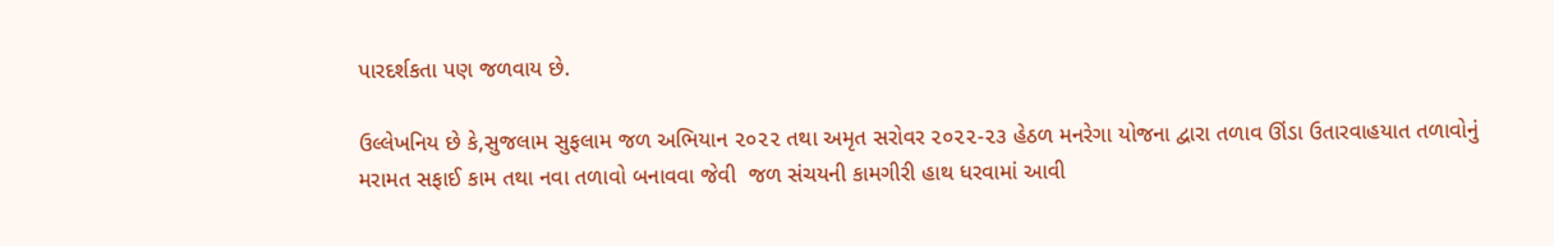પારદર્શકતા પણ જળવાય છે.

ઉલ્લેખનિય છે કે,સુજલામ સુફલામ જળ અભિયાન ૨૦૨૨ તથા અમૃત સરોવર ૨૦૨૨-૨૩ હેઠળ મનરેગા યોજના દ્વારા તળાવ ઊંડા ઉતારવાહયાત તળાવોનું મરામત સફાઈ કામ તથા નવા તળાવો બનાવવા જેવી  જળ સંચયની કામગીરી હાથ ધરવામાં આવી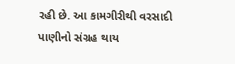રહી છે. આ કામગીરીથી વરસાદી પાણીનો સંગ્રહ થાય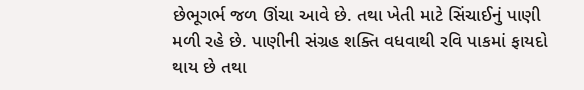છેભૂગર્ભ જળ ઊંચા આવે છે. તથા ખેતી માટે સિંચાઈનું પાણી મળી રહે છે. પાણીની સંગ્રહ શક્તિ વધવાથી રવિ પાકમાં ફાયદો થાય છે તથા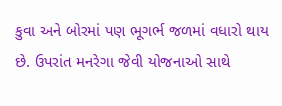કુવા અને બોરમાં પણ ભૂગર્ભ જળમાં વધારો થાય છે. ઉપરાંત મનરેગા જેવી યોજનાઓ સાથે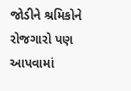જોડીને શ્રમિકોને રોજગારો પણ આપવામાં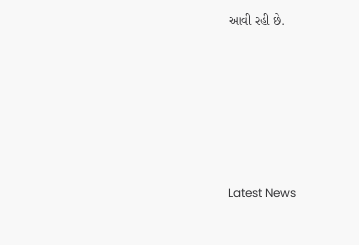આવી રહી છે.






Latest News